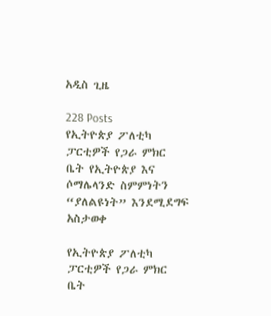አዲስ ጊዜ

228 Posts
የኢትዮጵያ ፖለቲካ ፓርቲዎች የጋራ ምክር ቤት የኢትዮጵያ እና ሶማሌላንድ ስምምነትን “ያለልዩነት” እንደሚደግፍ አስታወቀ

የኢትዮጵያ ፖለቲካ ፓርቲዎች የጋራ ምክር ቤት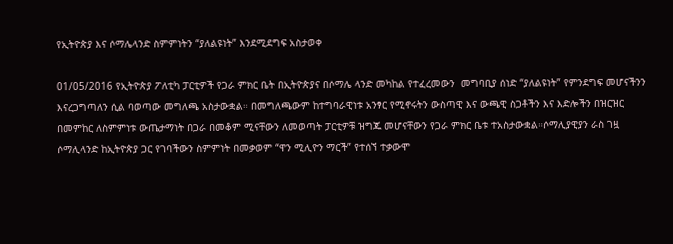የኢትዮጵያ እና ሶማሌላንድ ስምምነትን “ያለልዩነት” እንደሚደግፍ አስታወቀ

01/05/2016 የኢትዮጵያ ፖለቲካ ፓርቲዎች የጋራ ምክር ቤት በኢትዮጵያና በሶማሌ ላንድ መካከል የተፈረመውን  መግባቢያ ሰነድ “ያለልዩነት” የምንደግፍ መሆናችንን እናረጋግጣለን ሲል ባወጣው መግለጫ አስታውቋል። በመግለጫውም ከተግባራዊነቱ አንፃር የሚኖሩትን ውስጣዊ እና ውጫዊ ስጋቶችን እና እድሎችን በዝርዝር በመምከር ለስምምነቱ ውጤታማነት በጋራ በመቆም ሚናቸውን ለመወጣት ፓርቲዎቹ ዝግጁ መሆናቸውን የጋራ ምክር ቤቱ ተአስታውቋል።ሶማሊያዊያን ራስ ገዟ ሶማሊላንድ ከኢትዮጵያ ጋር የገባችውን ስምምነት በመቃወም “ዋን ሚሊዮን ማርች” የተሰኘ ተቃውሞ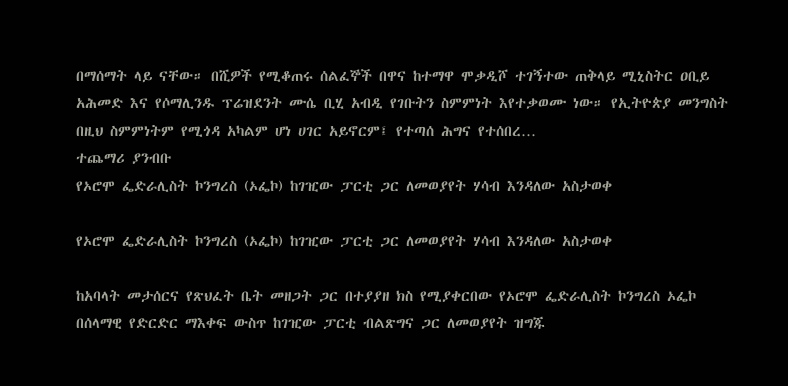በማሰማት ላይ ናቸው። በሺዎች የሚቆጠሩ ሰልፈኞች በዋና ከተማዋ ሞቃዲሾ ተገኝተው ጠቅላይ ሚኒስትር ዐቢይ አሕመድ እና የሶማሊንዱ ፕሬዝደንት ሙሴ ቢሂ አብዲ የገቡትን ስምምነት እየተቃወሙ ነው። የኢትዮጵያ መንግስት በዚህ ስምምነትም የሚጎዳ አካልም ሆነ ሀገር አይኖርም፤ የተጣሰ ሕግና የተሰበረ…
ተጨማሪ ያንብቡ
የኦሮሞ ፌድራሊስት ኮንግረስ (ኦፌኮ) ከገዢው ፓርቲ ጋር ለመወያየት ሃሳብ እንዳለው አስታወቀ

የኦሮሞ ፌድራሊስት ኮንግረስ (ኦፌኮ) ከገዢው ፓርቲ ጋር ለመወያየት ሃሳብ እንዳለው አስታወቀ

ከአባላት መታሰርና የጽህፈት ቤት መዘጋት ጋር በተያያዘ ክስ የሚያቀርበው የኦሮሞ ፌድራሊስት ኮንግረስ ኦፌኮ በሰላማዊ የድርድር ማእቀፍ ውስጥ ከገዢው ፓርቲ ብልጽግና ጋር ለመወያየት ዝግጁ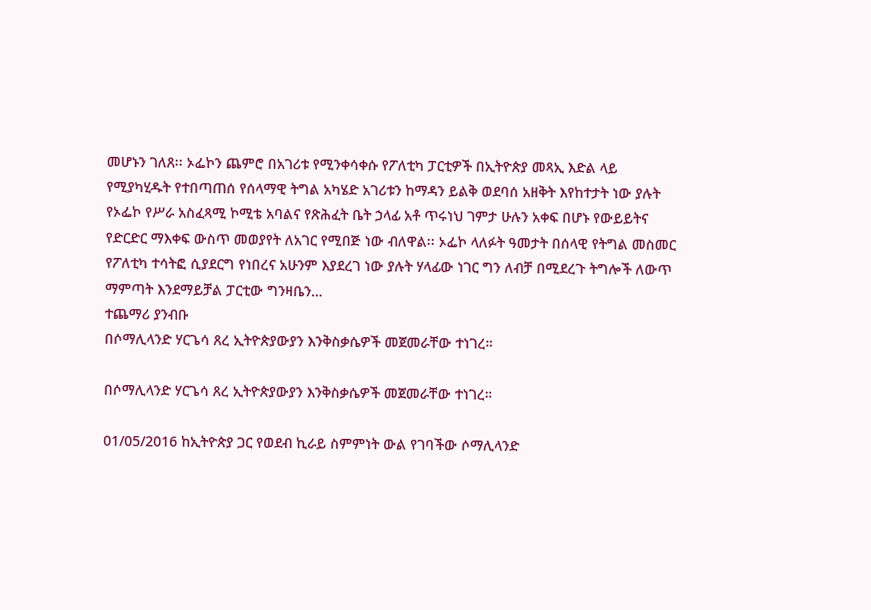መሆኑን ገለጸ፡፡ ኦፌኮን ጨምሮ በአገሪቱ የሚንቀሳቀሱ የፖለቲካ ፓርቲዎች በኢትዮጵያ መጻኢ እድል ላይ የሚያካሂዱት የተበጣጠሰ የሰላማዊ ትግል አካሄድ አገሪቱን ከማዳን ይልቅ ወደባሰ አዘቅት እየከተታት ነው ያሉት የኦፌኮ የሥራ አስፈጻሚ ኮሚቴ አባልና የጽሕፈት ቤት ኃላፊ አቶ ጥሩነህ ገምታ ሁሉን አቀፍ በሆኑ የውይይትና የድርድር ማእቀፍ ውስጥ መወያየት ለአገር የሚበጅ ነው ብለዋል፡፡ ኦፌኮ ላለፉት ዓመታት በሰላዊ የትግል መስመር የፖለቲካ ተሳትፎ ሲያደርግ የነበረና አሁንም እያደረገ ነው ያሉት ሃላፊው ነገር ግን ለብቻ በሚደረጉ ትግሎች ለውጥ ማምጣት እንደማይቻል ፓርቲው ግንዛቤን…
ተጨማሪ ያንብቡ
በሶማሊላንድ ሃርጌሳ ጸረ ኢትዮጵያውያን እንቅስቃሴዎች መጀመራቸው ተነገረ።

በሶማሊላንድ ሃርጌሳ ጸረ ኢትዮጵያውያን እንቅስቃሴዎች መጀመራቸው ተነገረ።

01/05/2016 ከኢትዮጵያ ጋር የወደብ ኪራይ ስምምነት ውል የገባችው ሶማሊላንድ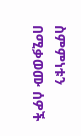ስምምነቱን በሚቃወሙ ሰዎች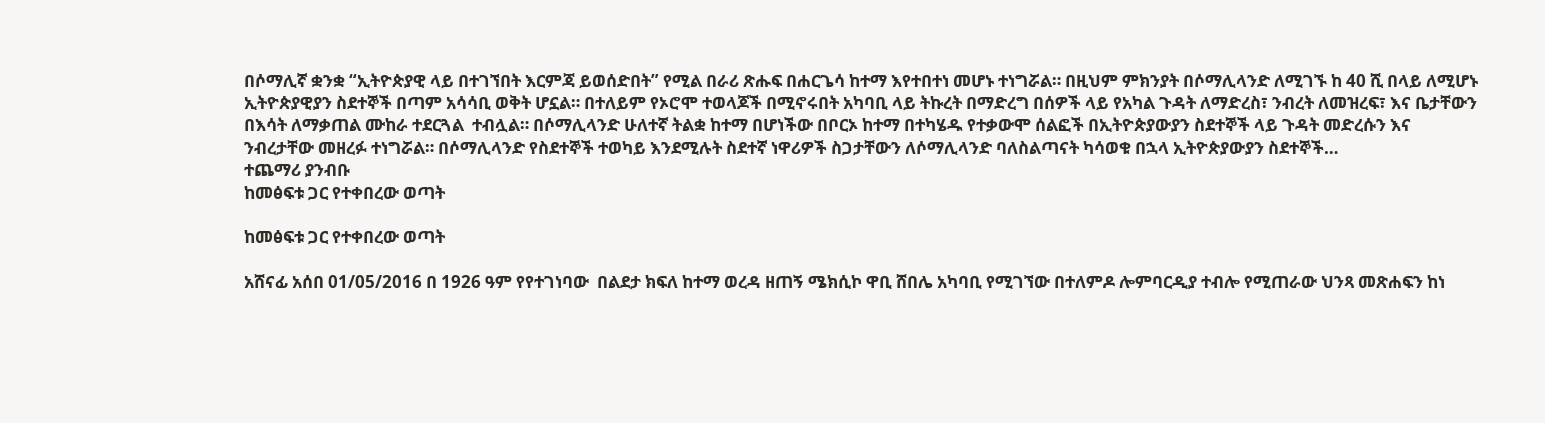በሶማሊኛ ቋንቋ “ኢትዮጵያዊ ላይ በተገኘበት እርምጃ ይወሰድበት” የሚል በራሪ ጽሑፍ በሐርጌሳ ከተማ እየተበተነ መሆኑ ተነግሯል። በዚህም ምክንያት በሶማሊላንድ ለሚገኙ ከ 40 ሺ በላይ ለሚሆኑ ኢትዮጵያዊያን ስደተኞች በጣም አሳሳቢ ወቅት ሆኗል። በተለይም የኦሮሞ ተወላጆች በሚኖሩበት አካባቢ ላይ ትኩረት በማድረግ በሰዎች ላይ የአካል ጉዳት ለማድረስ፣ ንብረት ለመዝረፍ፣ እና ቤታቸውን በእሳት ለማቃጠል ሙከራ ተደርጓል  ተብሏል። በሶማሊላንድ ሁለተኛ ትልቋ ከተማ በሆነችው በቦርኦ ከተማ በተካሄዱ የተቃውሞ ሰልፎች በኢትዮጵያውያን ስደተኞች ላይ ጉዳት መድረሱን እና ንብረታቸው መዘረፉ ተነግሯል። በሶማሊላንድ የስደተኞች ተወካይ እንደሚሉት ስደተኛ ነዋሪዎች ስጋታቸውን ለሶማሊላንድ ባለስልጣናት ካሳወቁ በኋላ ኢትዮጵያውያን ስደተኞች…
ተጨማሪ ያንብቡ
ከመፅፍቱ ጋር የተቀበረው ወጣት

ከመፅፍቱ ጋር የተቀበረው ወጣት

አሸናፊ አሰበ 01/05/2016 በ 1926 ዓም የየተገነባው  በልደታ ክፍለ ከተማ ወረዳ ዘጠኝ ሜክሲኮ ዋቢ ሸበሌ አካባቢ የሚገኘው በተለምዶ ሎምባርዲያ ተብሎ የሚጠራው ህንጻ መጽሐፍን ከነ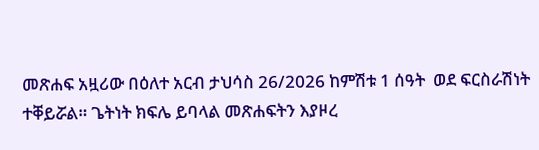መጽሐፍ አዟሪው በዕለተ አርብ ታህሳስ 26/2026 ከምሽቱ 1 ሰዓት  ወደ ፍርስራሽነት ተቐይሯል። ጌትነት ክፍሌ ይባላል መጽሐፍትን እያዞረ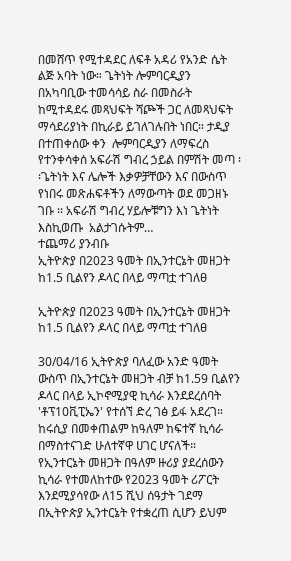በመሸጥ የሚተዳደር ለፍቶ አዳሪ የአንድ ሴት ልጅ አባት ነው። ጌትነት ሎምባርዲያን በአካባቢው ተመሳሳይ ስራ በመስራት ከሚተዳደሩ መጻህፍት ሻጮች ጋር ለመጻህፍት ማሳደሪያነት በኪራይ ይገለገሉበት ነበር። ታዲያ በተጠቀሰው ቀን  ሎምባርዲያን ለማፍረስ የተንቀሳቀሰ አፍራሽ ግብረ ኃይል በምሽት መጣ ፡፡ጌትነት እና ሌሎች እቃዎቻቸውን እና በውስጥ የነበሩ መጽሐፍቶችን ለማውጣት ወደ መጋዘኑ ገቡ ፡፡ አፍራሽ ግብረ ሃይሎቹግን እነ ጌትነት እስኪወጡ  አልታገሱትም…
ተጨማሪ ያንብቡ
ኢትዮጵያ በ2023 ዓመት በኢንተርኔት መዘጋት ከ1.5 ቢልየን ዶላር በላይ ማጣቷ ተገለፀ

ኢትዮጵያ በ2023 ዓመት በኢንተርኔት መዘጋት ከ1.5 ቢልየን ዶላር በላይ ማጣቷ ተገለፀ

30/04/16 ኢትዮጵያ ባለፈው አንድ ዓመት ውስጥ በኢንተርኔት መዘጋት ብቻ ከ1.59 ቢልየን ዶላር በላይ ኢኮኖሚያዊ ኪሳራ እንደደረሰባት 'ቶፕ10ቪፒኤን' የተሰኘ ድረ ገፅ ይፋ አደረገ። ከሩሲያ በመቀጠልም ከዓለም ከፍተኛ ኪሳራ በማስተናገድ ሁለተኛዋ ሀገር ሆናለች። የኢንተርኔት መዘጋት በዓለም ዙሪያ ያደረሰውን ኪሳራ የተመለከተው የ2023 ዓመት ሪፖርት እንደሚያሳየው ለ15 ሺህ ሰዓታት ገደማ በኢትዮጵያ ኢንተርኔት የተቋረጠ ሲሆን ይህም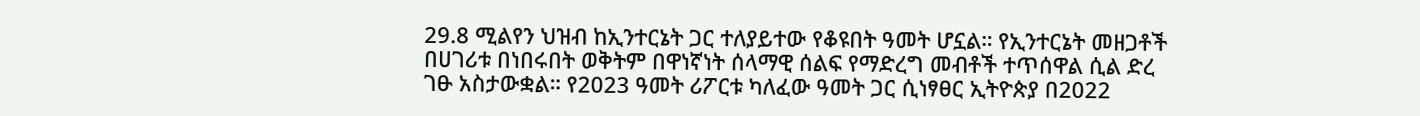29.8 ሚልየን ህዝብ ከኢንተርኔት ጋር ተለያይተው የቆዩበት ዓመት ሆኗል። የኢንተርኔት መዘጋቶች በሀገሪቱ በነበሩበት ወቅትም በዋነኛነት ሰላማዊ ሰልፍ የማድረግ መብቶች ተጥሰዋል ሲል ድረ ገፁ አስታውቋል። የ2023 ዓመት ሪፖርቱ ካለፈው ዓመት ጋር ሲነፃፀር ኢትዮጵያ በ2022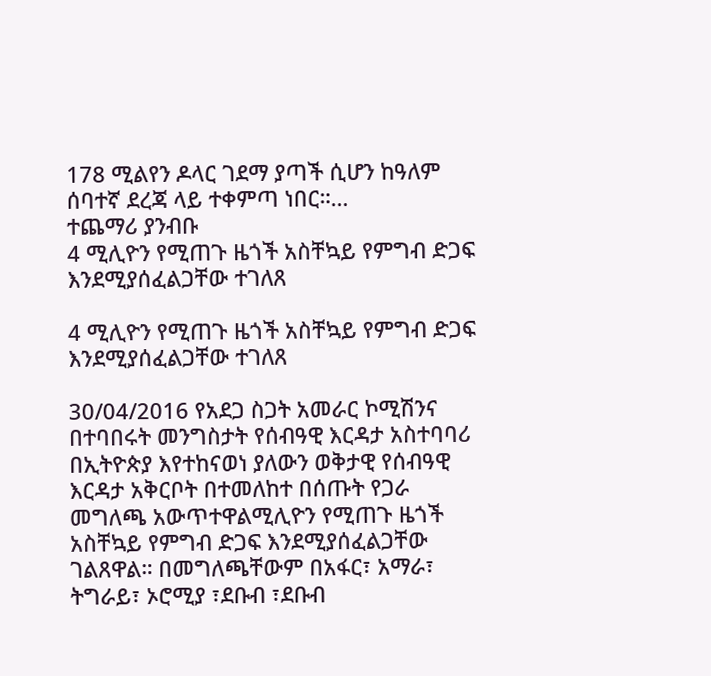178 ሚልየን ዶላር ገደማ ያጣች ሲሆን ከዓለም ሰባተኛ ደረጃ ላይ ተቀምጣ ነበር።…
ተጨማሪ ያንብቡ
4 ሚሊዮን የሚጠጉ ዜጎች አስቸኳይ የምግብ ድጋፍ እንደሚያሰፈልጋቸው ተገለጸ

4 ሚሊዮን የሚጠጉ ዜጎች አስቸኳይ የምግብ ድጋፍ እንደሚያሰፈልጋቸው ተገለጸ

30/04/2016 የአደጋ ስጋት አመራር ኮሚሽንና በተባበሩት መንግስታት የሰብዓዊ እርዳታ አስተባባሪ በኢትዮጵያ እየተከናወነ ያለውን ወቅታዊ የሰብዓዊ እርዳታ አቅርቦት በተመለከተ በሰጡት የጋራ መግለጫ አውጥተዋልሚሊዮን የሚጠጉ ዜጎች አስቸኳይ የምግብ ድጋፍ እንደሚያሰፈልጋቸው ገልጸዋል። በመግለጫቸውም በአፋር፣ አማራ፣ ትግራይ፣ ኦሮሚያ ፣ደቡብ ፣ደቡብ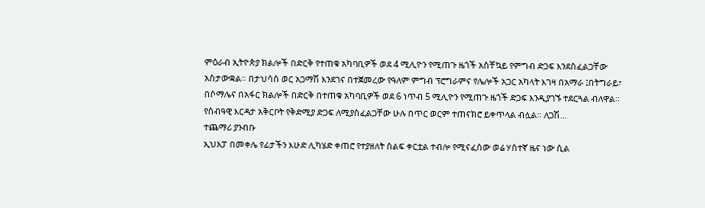ምዕራብ ኢትዮጵያ ክልሎች በድርቅ የተጠቁ አካባቢዎች ወደ 4 ሚሊዮን የሚጠጉ ዜጎች አስቸኳይ የምግብ ድጋፍ እንደስፈልጋቸው አስታውቋል። በታህሳስ ወር አጋማሽ እንደገና በተጀመረው የዓለም ምግብ ፕሮግራምና የሌሎች አጋር አካላት እገዛ በአማራ ፤በትግራይ፣ በሶማሌና በአፋር ክልሎች በድርቅ በተጠቁ አካባቢዎች ወደ 6 ነጥብ 5 ሚሊዮን የሚጠጉ ዜጎች ድጋፍ እንዲያገኙ ተደርጓል ብለዋል። የሰብዓዊ እርዳታ አቅርቦት የቅድሚያ ድጋፍ ለሚያስፈልጋቸው ሁሉ በጥር ወርም ተጠናክሮ ይቀጥላል ብሏል። ለጋሽ…
ተጨማሪ ያንብቡ
ኢህአፓ በመቀሌ የፊታችን እሁድ ሊካሄድ ቀጠሮ የተያዘለት ሰልፍ ቀርቷል ተብሎ የሚናፈሰው ወሬ ሃሰተኛ ዜና ነው ሲል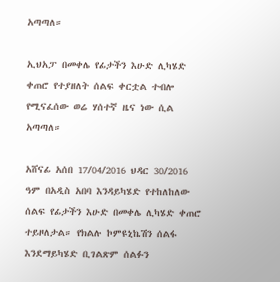አጣጣለ።

ኢህአፓ በመቀሌ የፊታችን እሁድ ሊካሄድ ቀጠሮ የተያዘለት ሰልፍ ቀርቷል ተብሎ የሚናፈሰው ወሬ ሃሰተኛ ዜና ነው ሲል አጣጣለ።

አሸናፊ አሰበ 17/04/2016 ህዳር 30/2016 ዓም በአዲስ አበባ እንዳይካሄድ የተከለከለው ሰልፍ የፊታችን እሁድ በመቀሌ ሊካሄድ ቀጠሮ ተይዞለታል። የክልሉ ኮምዩኒኬሽን ሰልፋ እንደማይካሄድ ቢገልጽም ሰልፉን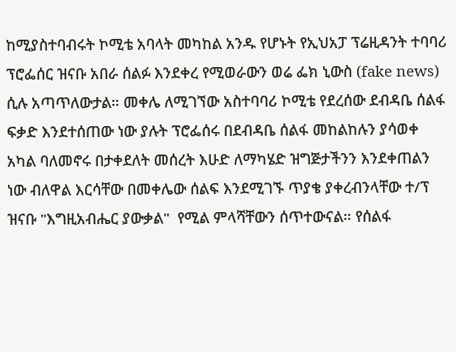ከሚያስተባብሩት ኮሚቴ አባላት መካከል አንዱ የሆኑት የኢህአፓ ፕሬዚዳንት ተባባሪ ፕሮፌሰር ዝናቡ አበራ ሰልፉ እንደቀረ የሚወራውን ወሬ ፌክ ኒውስ (fake news) ሲሉ አጣጥለውታል። መቀሌ ለሚገኘው አስተባባሪ ኮሚቴ የደረሰው ደብዳቤ ሰልፋ ፍቃድ እንደተሰጠው ነው ያሉት ፕሮፌሰሩ በደብዳቤ ሰልፋ መከልከሉን ያሳወቀ አካል ባለመኖሩ በታቀደለት መሰረት እሁድ ለማካሄድ ዝግጅታችንን እንደቀጠልን ነው ብለዋል እርሳቸው በመቀሌው ሰልፍ እንደሚገኙ ጥያቄ ያቀረብንላቸው ተ/ፕ ዝናቡ "እግዚአብሔር ያውቃል"  የሚል ምላሻቸውን ሰጥተውናል። የሰልፋ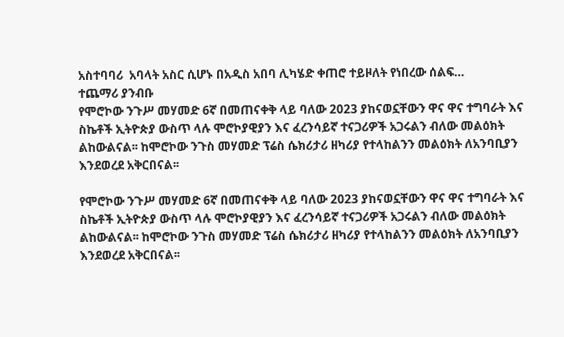አስተባባሪ  አባላት አስር ሲሆኑ በአዲስ አበባ ሊካሄድ ቀጠሮ ተይዞለት የነበረው ሰልፍ…
ተጨማሪ ያንብቡ
የሞሮኮው ንጉሥ መሃመድ 6ኛ በመጠናቀቅ ላይ ባለው 2023 ያከናወኗቸውን ዋና ዋና ተግባራት እና ስኬቶች ኢትዮጵያ ውስጥ ላሉ ሞሮኮያዊያን እና ፈረንሳይኛ ተናጋሪዎች አጋሩልን ብለው መልዕክት ልከውልናል፡፡ ከሞሮኮው ንጉስ መሃመድ ፕሬስ ሴክሪታሪ ዘካሪያ የተላከልንን መልዕክት ለአንባቢያን እንደወረደ አቅርበናል፡፡

የሞሮኮው ንጉሥ መሃመድ 6ኛ በመጠናቀቅ ላይ ባለው 2023 ያከናወኗቸውን ዋና ዋና ተግባራት እና ስኬቶች ኢትዮጵያ ውስጥ ላሉ ሞሮኮያዊያን እና ፈረንሳይኛ ተናጋሪዎች አጋሩልን ብለው መልዕክት ልከውልናል፡፡ ከሞሮኮው ንጉስ መሃመድ ፕሬስ ሴክሪታሪ ዘካሪያ የተላከልንን መልዕክት ለአንባቢያን እንደወረደ አቅርበናል፡፡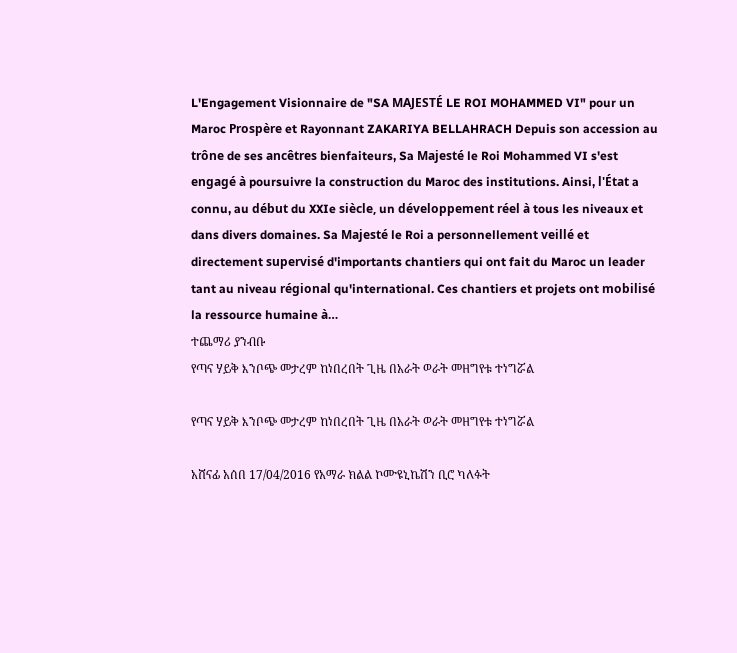L'Engagement Visionnaire de "SA MAJESTÉ LE ROI MOHAMMED VI" pour un Maroc Prospère et Rayonnant ZAKARIYA BELLAHRACH Depuis son accession au trône de ses ancêtres bienfaiteurs, Sa Majesté le Roi Mohammed VI s'est engagé à poursuivre la construction du Maroc des institutions. Ainsi, l'État a connu, au début du XXIe siècle, un développement réel à tous les niveaux et dans divers domaines. Sa Majesté le Roi a personnellement veillé et directement supervisé d'importants chantiers qui ont fait du Maroc un leader tant au niveau régional qu'international. Ces chantiers et projets ont mobilisé la ressource humaine à…
ተጨማሪ ያንብቡ
የጣና ሃይቅ እንቦጭ መታረም ከነበረበት ጊዜ በአራት ወራት መዘግየቱ ተነግሯል

የጣና ሃይቅ እንቦጭ መታረም ከነበረበት ጊዜ በአራት ወራት መዘግየቱ ተነግሯል

አሸናፊ አሰበ 17/04/2016 የአማራ ክልል ኮሙዩኒኬሽን ቢሮ ካለፉት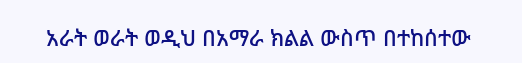አራት ወራት ወዲህ በአማራ ክልል ውስጥ በተከሰተው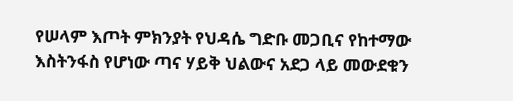የሠላም እጦት ምክንያት የህዳሴ ግድቡ መጋቢና የከተማው እስትንፋስ የሆነው ጣና ሃይቅ ህልውና አደጋ ላይ መውደቁን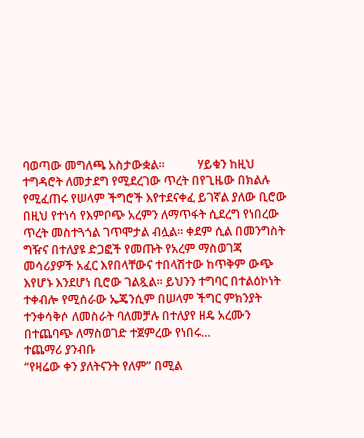ባወጣው መግለጫ አስታውቋል።           ሃይቁን ከዚህ ተግዳሮት ለመታደግ የሚደረገው ጥረት በየጊዜው በክልሉ የሚፈጠሩ የሠላም ችግሮች እየተደናቀፈ ይገኛል ያለው ቢሮው በዚህ የተነሳ የእምቦጭ አረምን ለማጥፋት ሲደረግ የነበረው ጥረት መስተጓጎል ገጥሞታል ብሏል። ቀደም ሲል በመንግስት ግዥና በተለያዩ ድጋፎች የመጡት የአረም ማስወገጃ መሳሪያዎች አፈር እየበላቸውና ተበላሽተው ከጥቅም ውጭ እየሆኑ እንደሆነ ቢሮው ገልጿል። ይህንን ተግባር በተልዕኮነት ተቀብሎ የሚሰራው ኤጄንሲም በሠላም ችግር ምክንያት ተንቀሳቅሶ ለመስራት ባለመቻሉ በተለያየ ዘዴ አረሙን በተጨባጭ ለማስወገድ ተጀምረው የነበሩ…
ተጨማሪ ያንብቡ
“የዛሬው ቀን ያለትናንት የለም” በሚል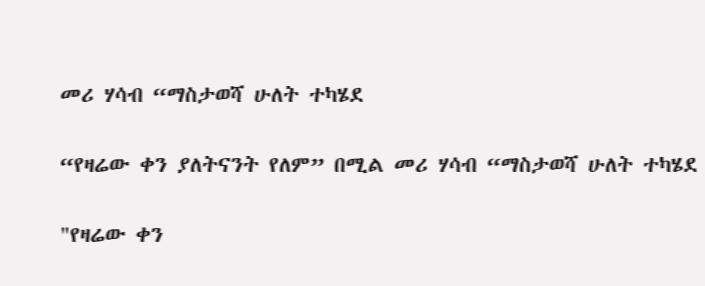መሪ ሃሳብ “ማስታወሻ ሁለት ተካሄደ

“የዛሬው ቀን ያለትናንት የለም” በሚል መሪ ሃሳብ “ማስታወሻ ሁለት ተካሄደ

"የዛሬው ቀን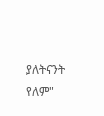ያለትናንት የለም"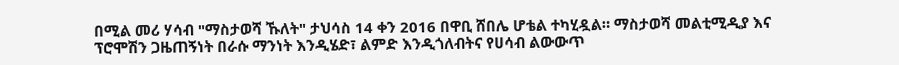በሚል መሪ ሃሳብ "ማስታወሻ ኹለት" ታህሳስ 14 ቀን 2016 በዋቢ ሸበሌ ሆቴል ተካሂዷል። ማስታወሻ መልቲሚዲያ እና ፕሮሞሽን ጋዜጠኝነት በራሱ ማንነት እንዲሄድ፣ ልምድ እንዲጎለብትና የሀሳብ ልውውጥ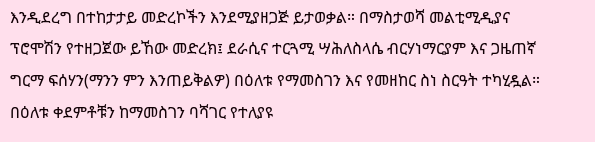እንዲደረግ በተከታታይ መድረኮችን እንደሚያዘጋጅ ይታወቃል። በማስታወሻ መልቲሚዲያና ፕሮሞሽን የተዘጋጀው ይኸው መድረክ፤ ደራሲና ተርጓሚ ሣሕለስላሴ ብርሃነማርያም እና ጋዜጠኛ ግርማ ፍሰሃን(ማንን ምን እንጠይቅልዎ) በዕለቱ የማመስገን እና የመዘከር ስነ ስርዓት ተካሂዷል። በዕለቱ ቀደምቶቹን ከማመስገን ባሻገር የተለያዩ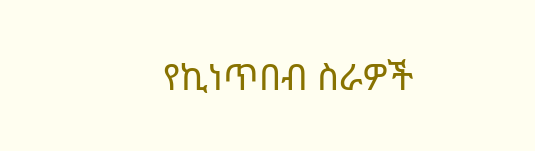የኪነጥበብ ስራዎች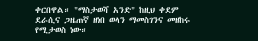ቀርበዋል። "ማስታወሻ አንድ" ከዚህ ቀደም ደራሲና ጋዜጠኛ ዘነበ ወላን ማመስገንና መዘከሩ የሚታወስ ነው።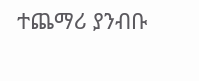ተጨማሪ ያንብቡ